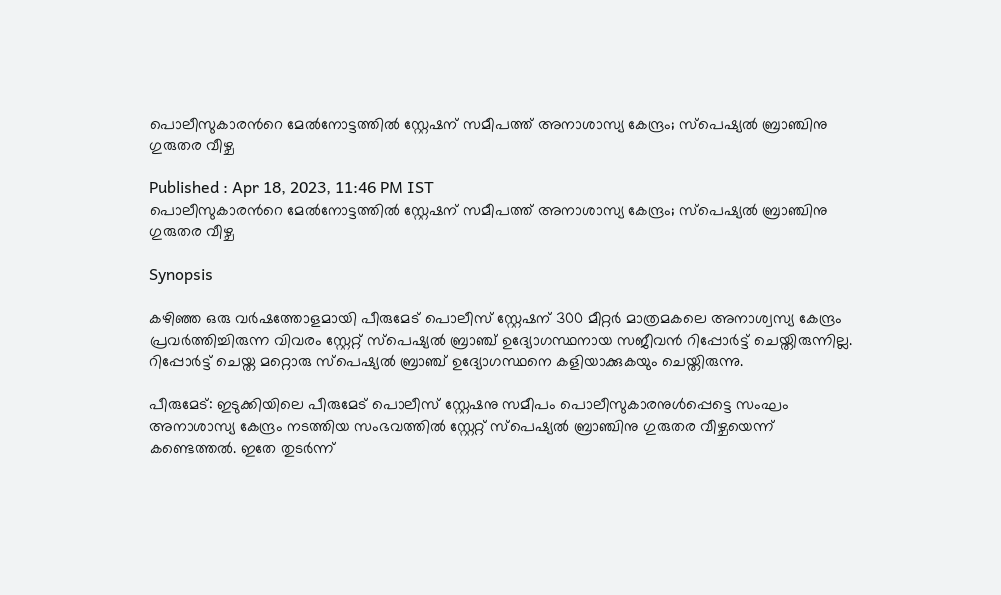പൊലീസുകാരന്‍റെ മേല്‍നോട്ടത്തില്‍ സ്റ്റേഷന് സമീപത്ത് അനാശാസ്യ കേന്ദ്രം; സ്പെഷ്യൽ ബ്രാഞ്ചിനു ഗുരുതര വീഴ്ച

Published : Apr 18, 2023, 11:46 PM IST
പൊലീസുകാരന്‍റെ മേല്‍നോട്ടത്തില്‍ സ്റ്റേഷന് സമീപത്ത് അനാശാസ്യ കേന്ദ്രം; സ്പെഷ്യൽ ബ്രാഞ്ചിനു ഗുരുതര വീഴ്ച

Synopsis

കഴിഞ്ഞ ഒരു വർഷത്തോളമായി പീരുമേട് പൊലീസ് സ്റ്റേഷന് 300 മീറ്റർ മാത്രമകലെ അനാശ്വസ്യ കേന്ദ്രം പ്രവർത്തിച്ചിരുന്ന വിവരം സ്റ്റേറ്റ് സ്പെഷ്യൽ ബ്രാഞ്ച് ഉദ്യോഗസ്ഥനായ സജീവൻ റിപ്പോർട്ട് ചെയ്തിരുന്നില്ല. റിപ്പോർട്ട് ചെയ്ത മറ്റൊരു സ്പെഷ്യൽ ബ്രാഞ്ച് ഉദ്യോഗസ്ഥനെ കളിയാക്കുകയും ചെയ്തിരുന്നു.

പീരുമേട്: ഇടുക്കിയിലെ പീരുമേട് പൊലീസ് സ്റ്റേഷനു സമീപം പൊലീസുകാരനുൾപ്പെട്ടെ സംഘം അനാശാസ്യ കേന്ദ്രം നടത്തിയ സംഭവത്തിൽ സ്റ്റേറ്റ് സ്പെഷ്യൽ ബ്രാഞ്ചിനു ഗുരുതര വീഴ്ചയെന്ന് കണ്ടെത്തൽ. ഇതേ തുടർന്ന്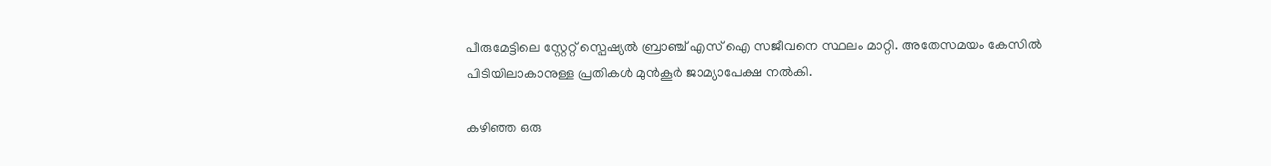പീരുമേട്ടിലെ സ്റ്റേറ്റ് സ്പെഷ്യൽ ബ്രാഞ്ച് എസ് ഐ സജീവനെ സ്ഥലം മാറ്റി. അതേസമയം കേസിൽ പിടിയിലാകാനുള്ള പ്രതികൾ മുൻകൂർ ജാമ്യാപേക്ഷ നൽകി.

കഴിഞ്ഞ ഒരു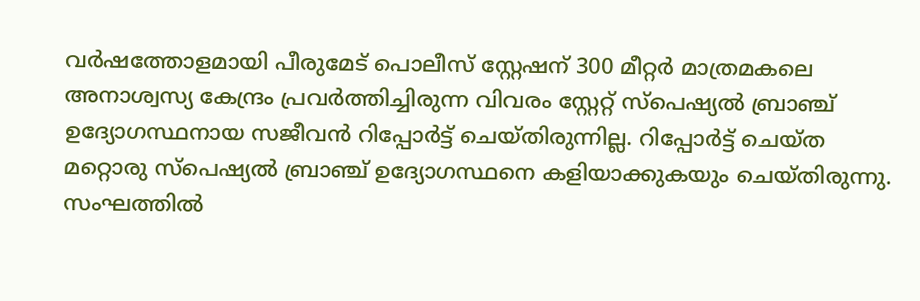വർഷത്തോളമായി പീരുമേട് പൊലീസ് സ്റ്റേഷന് 300 മീറ്റർ മാത്രമകലെ അനാശ്വസ്യ കേന്ദ്രം പ്രവർത്തിച്ചിരുന്ന വിവരം സ്റ്റേറ്റ് സ്പെഷ്യൽ ബ്രാഞ്ച് ഉദ്യോഗസ്ഥനായ സജീവൻ റിപ്പോർട്ട് ചെയ്തിരുന്നില്ല. റിപ്പോർട്ട് ചെയ്ത മറ്റൊരു സ്പെഷ്യൽ ബ്രാഞ്ച് ഉദ്യോഗസ്ഥനെ കളിയാക്കുകയും ചെയ്തിരുന്നു. സംഘത്തിൽ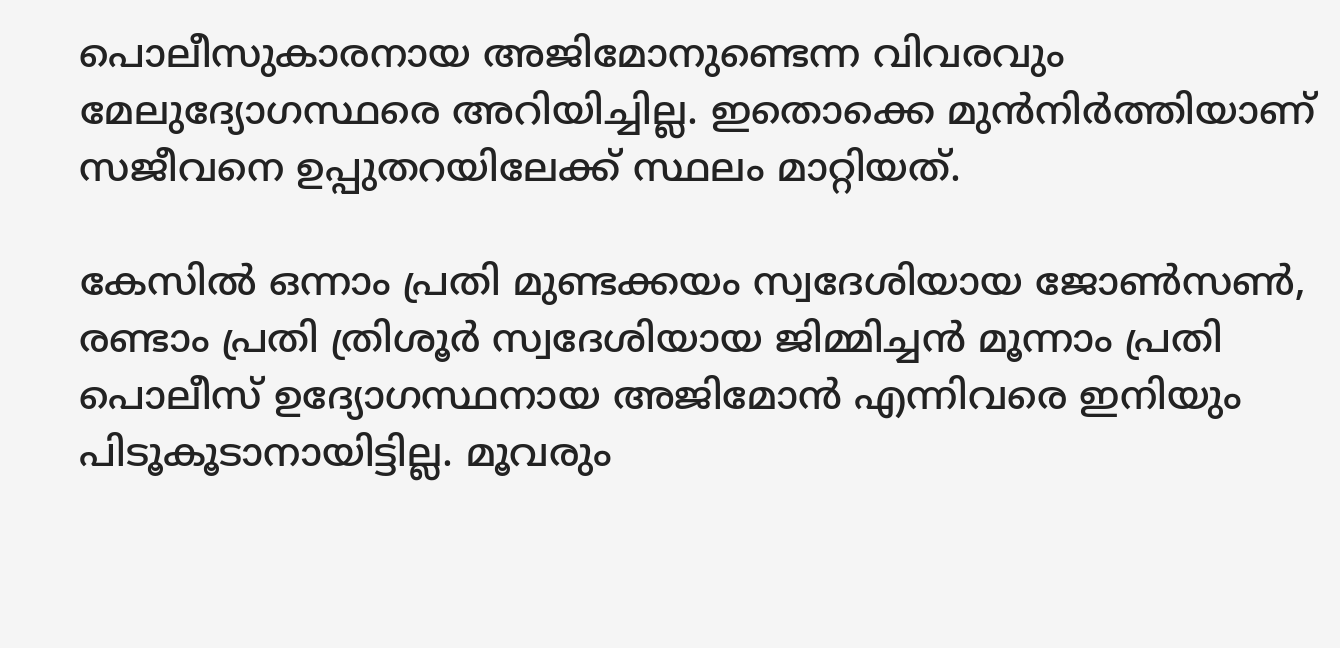പൊലീസുകാരനായ അജിമോനുണ്ടെന്ന വിവരവും മേലുദ്യോഗസ്ഥരെ അറിയിച്ചില്ല. ഇതൊക്കെ മുൻനിർത്തിയാണ് സജീവനെ ഉപ്പുതറയിലേക്ക് സ്ഥലം മാറ്റിയത്.

കേസിൽ ഒന്നാം പ്രതി മുണ്ടക്കയം സ്വദേശിയായ ജോൺസൺ, രണ്ടാം പ്രതി ത്രിശൂർ സ്വദേശിയായ ജിമ്മിച്ചൻ മൂന്നാം പ്രതി പൊലീസ് ഉദ്യോഗസ്ഥനായ അജിമോൻ എന്നിവരെ ഇനിയും പിടൂകൂടാനായിട്ടില്ല. മൂവരും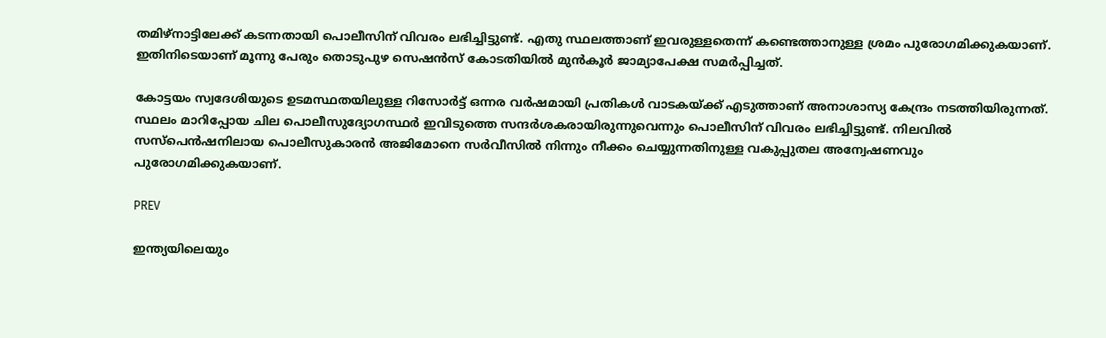തമിഴ്നാട്ടിലേക്ക് കടന്നതായി പൊലീസിന് വിവരം ലഭിച്ചിട്ടുണ്ട്. എതു സ്ഥലത്താണ് ഇവരുള്ളതെന്ന് കണ്ടെത്താനുള്ള ശ്രമം പുരോഗമിക്കുകയാണ്. ഇതിനിടെയാണ് മൂന്നു പേരും തൊടുപുഴ സെഷൻസ് കോടതിയിൽ മുൻകൂർ ജാമ്യാപേക്ഷ സമർപ്പിച്ചത്.

കോട്ടയം സ്വദേശിയുടെ ഉടമസ്ഥതയിലുള്ള റിസോർട്ട് ഒന്നര വർഷമായി പ്രതികൾ വാടകയ്ക്ക് എടുത്താണ് അനാശാസ്യ കേന്ദ്രം നടത്തിയിരുന്നത്. സ്ഥലം മാറിപ്പോയ ചില പൊലീസുദ്യോഗസ്ഥർ ഇവിടുത്തെ സന്ദർശകരായിരുന്നുവെന്നും പൊലീസിന് വിവരം ലഭിച്ചിട്ടുണ്ട്. നിലവിൽ സസ്പെൻഷനിലായ പൊലീസുകാരൻ അജിമോനെ സർവീസിൽ നിന്നും നീക്കം ചെയ്യുന്നതിനുള്ള വകുപ്പുതല അന്വേഷണവും പുരോഗമിക്കുകയാണ്.

PREV

ഇന്ത്യയിലെയും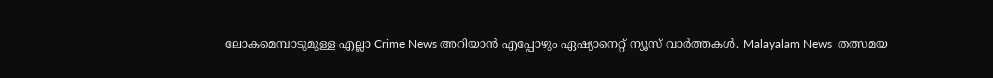ലോകമെമ്പാടുമുള്ള എല്ലാ Crime News അറിയാൻ എപ്പോഴും ഏഷ്യാനെറ്റ് ന്യൂസ് വാർത്തകൾ. Malayalam News  തത്സമയ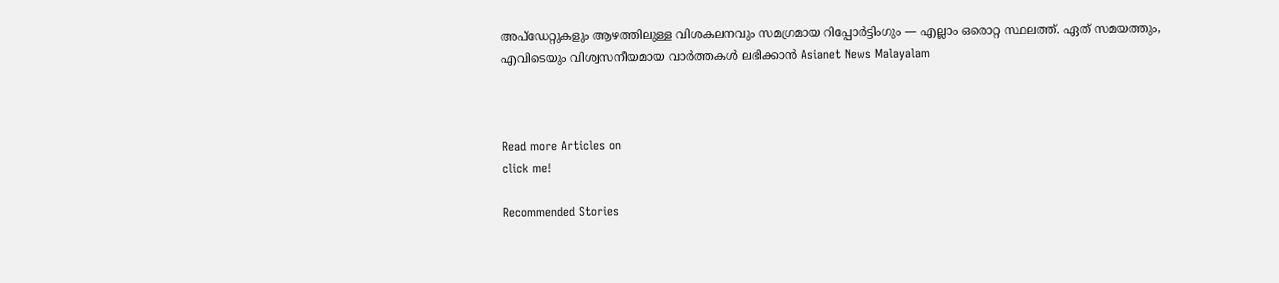അപ്‌ഡേറ്റുകളും ആഴത്തിലുള്ള വിശകലനവും സമഗ്രമായ റിപ്പോർട്ടിംഗും — എല്ലാം ഒരൊറ്റ സ്ഥലത്ത്. ഏത് സമയത്തും, എവിടെയും വിശ്വസനീയമായ വാർത്തകൾ ലഭിക്കാൻ Asianet News Malayalam



Read more Articles on
click me!

Recommended Stories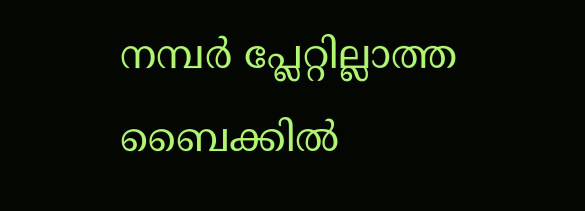നമ്പർ പ്ലേറ്റില്ലാത്ത ബൈക്കിൽ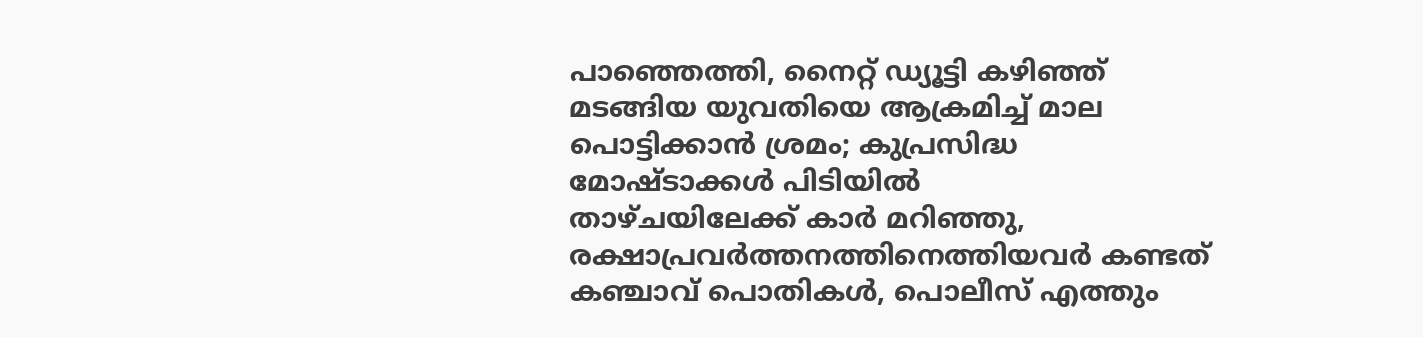പാഞ്ഞെത്തി, നൈറ്റ് ഡ്യൂട്ടി കഴിഞ്ഞ് മടങ്ങിയ യുവതിയെ ആക്രമിച്ച് മാല പൊട്ടിക്കാൻ ശ്രമം; കുപ്രസിദ്ധ മോഷ്ടാക്കൾ പിടിയിൽ
താഴ്ചയിലേക്ക് കാർ മറിഞ്ഞു, രക്ഷാപ്രവർത്തനത്തിനെത്തിയവർ കണ്ടത് കഞ്ചാവ് പൊതികൾ, പൊലീസ് എത്തും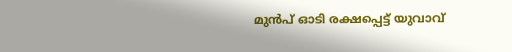മുൻപ് ഓടി രക്ഷപ്പെട്ട് യുവാവ്